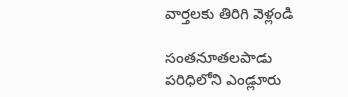వార్తలకు తిరిగి వెళ్లండి

సంతనూతలపాడు పరిధిలోని ఎండ్లూరు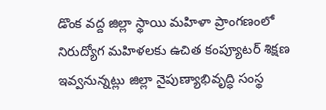డొంక వద్ద జిల్లా స్థాయి మహిళా ప్రాంగణంలో నిరుద్యోగ మహిళలకు ఉచిత కంప్యూటర్ శిక్షణ ఇవ్వనున్నట్లు జిల్లా నైపుణ్యాభివృద్ధి సంస్థ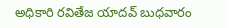అధికారి రవితేజ యాదవ్ బుధవారం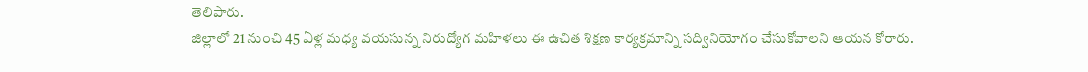తెలిపారు.
జిల్లాలో 21 నుంచి 45 ఏళ్ల మధ్య వయసున్న నిరుద్యోగ మహిళలు ఈ ఉచిత శిక్షణ కార్యక్రమాన్ని సద్వినియోగం చేసుకోవాలని ఆయన కోరారు.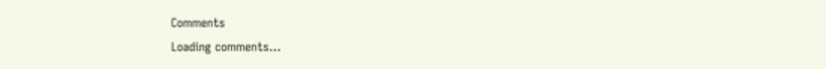Comments
Loading comments...